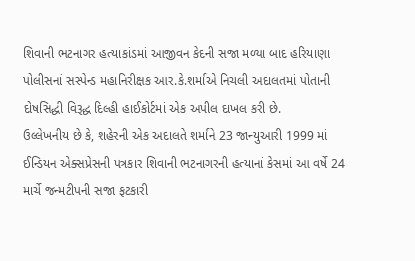શિવાની ભટનાગર હત્યાકાંડમાં આજીવન કેદની સજા મળ્યા બાદ હરિયાણા પોલીસનાં સસ્પેન્ડ મહાનિરીક્ષક આર.કે.શર્માએ નિચલી અદાલતમાં પોતાની દોષસિદ્ધી વિરૂદ્ધ દિલ્હી હાઈકોર્ટમાં એક અપીલ દાખલ કરી છે.
ઉલ્લેખનીય છે કે, શહેરની એક અદાલતે શર્માને 23 જાન્યુઆરી 1999 માં ઈન્ડિયન એક્સપ્રેસની પત્રકાર શિવાની ભટનાગરની હત્યાનાં કેસમાં આ વર્ષે 24 માર્ચે જન્મટીપની સજા ફટકારી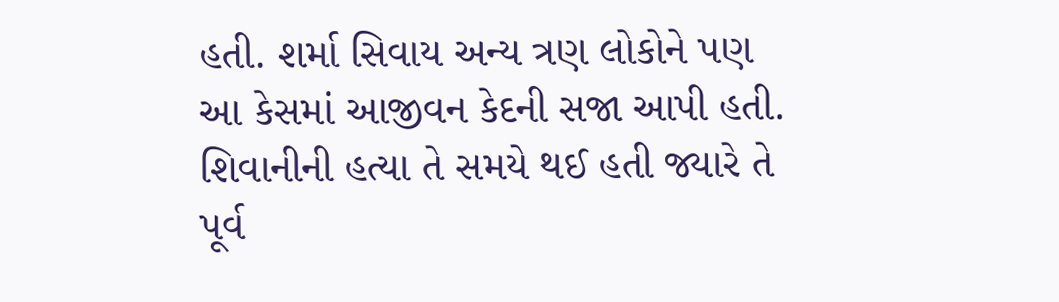હતી. શર્મા સિવાય અન્ય ત્રણ લોકોને પણ આ કેસમાં આજીવન કેદની સજા આપી હતી.
શિવાનીની હત્યા તે સમયે થઈ હતી જ્યારે તે પૂર્વ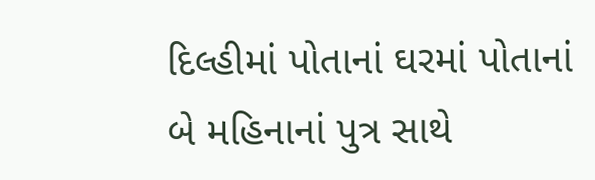દિલ્હીમાં પોતાનાં ઘરમાં પોતાનાં બે મહિનાનાં પુત્ર સાથે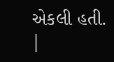એકલી હતી.
|